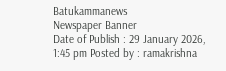Batukammanews
Newspaper Banner
Date of Publish : 29 January 2026, 1:45 pm Posted by : ramakrishna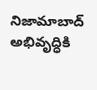నిజామాబాద్ అభివృద్ధికి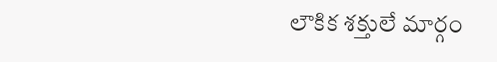లౌకిక శక్తులే మార్గం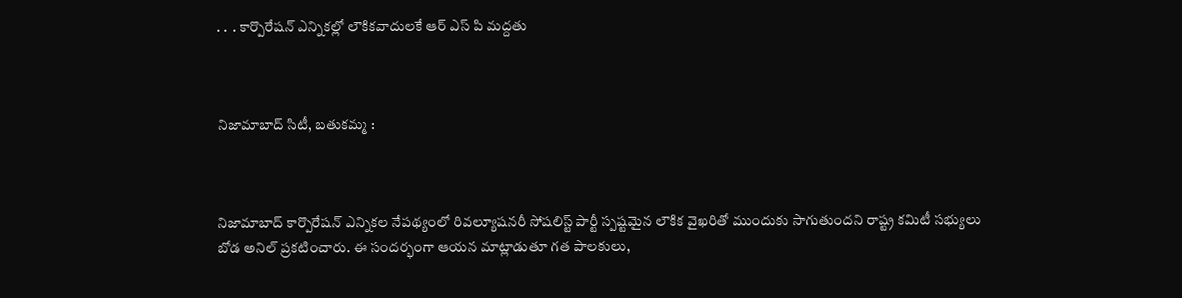. .  . కార్పొరేషన్ ఎన్నికల్లో లౌకికవాదులకే ఆర్ ఎస్ పి మద్దతు



నిజామాబాద్ సిటీ, బతుకమ్మ :



నిజామాబాద్ కార్పొరేషన్ ఎన్నికల నేపథ్యంలో రివల్యూషనరీ సోషలిస్ట్ పార్టీ స్పష్టమైన లౌకిక వైఖరితో ముందుకు సాగుతుందని రాష్ట్ర కమిటీ సభ్యులు బోడ అనిల్ ప్రకటించారు. ఈ సందర్భంగా ఆయన మాట్లాడుతూ గత పాలకులు,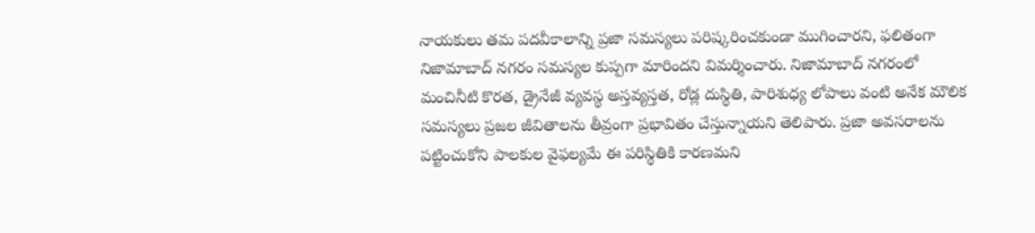నాయకులు తమ పదవీకాలాన్ని ప్రజా సమస్యలు పరిష్కరించకుండా ముగించారని, ఫలితంగా నిజామాబాద్ నగరం సమస్యల కుప్పగా మారిందని విమర్శించారు. నిజామాబాద్ నగరంలో మంచినీటి కొరత, డ్రైనేజీ వ్యవస్థ అస్తవ్యస్తత, రోడ్ల దుస్థితి, పారిశుధ్య లోపాలు వంటి అనేక మౌలిక సమస్యలు ప్రజల జీవితాలను తీవ్రంగా ప్రభావితం చేస్తున్నాయని తెలిపారు. ప్రజా అవసరాలను పట్టించుకోని పాలకుల వైఫల్యమే ఈ పరిస్థితికి కారణమని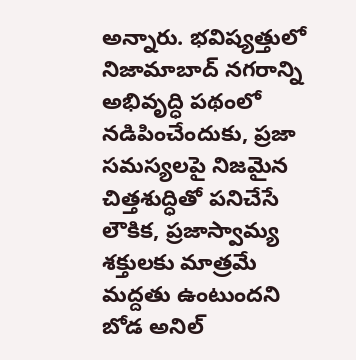అన్నారు. భవిష్యత్తులో నిజామాబాద్ నగరాన్ని అభివృద్ధి పథంలో నడిపించేందుకు, ప్రజా సమస్యలపై నిజమైన చిత్తశుద్ధితో పనిచేసే లౌకిక, ప్రజాస్వామ్య శక్తులకు మాత్రమే మద్దతు ఉంటుందని బోడ అనిల్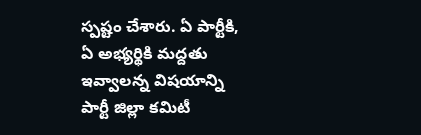స్పష్టం చేశారు. ఏ పార్టీకి, ఏ అభ్యర్థికి మద్దతు ఇవ్వాలన్న విషయాన్ని పార్టీ జిల్లా కమిటీ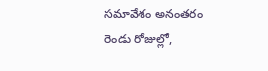సమావేశం అనంతరం రెండు రోజుల్లో,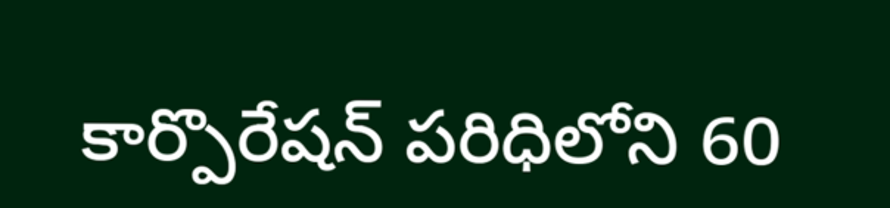కార్పొరేషన్ పరిధిలోని 60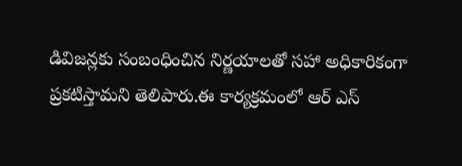డివిజన్లకు సంబంధించిన నిర్ణయాలతో సహా అధికారికంగా ప్రకటిస్తామని తెలిపారు.ఈ కార్యక్రమంలో ఆర్ ఎస్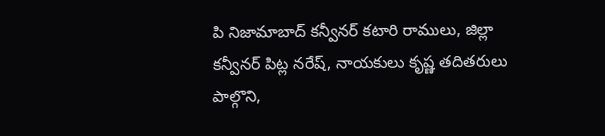పి నిజామాబాద్ కన్వీనర్ కటారి రాములు, జిల్లా కన్వీనర్ పిట్ల నరేష్, నాయకులు కృష్ణ తదితరులు పాల్గొని,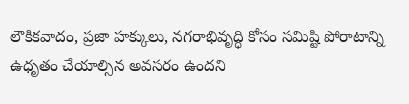లౌకికవాదం, ప్రజా హక్కులు, నగరాభివృద్ధి కోసం సమిష్టి పోరాటాన్ని ఉధృతం చేయాల్సిన అవసరం ఉందని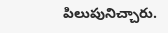పిలుపునిచ్చారు.